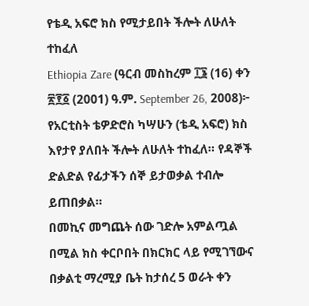የቴዲ አፍሮ ክስ የሚታይበት ችሎት ለሁለት ተከፈለ
Ethiopia Zare (ዓርብ መስከረም ፲፮ (16) ቀን ፳፻፩ (2001) ዓ.ም. September 26, 2008)፦ የአርቲስት ቴዎድሮስ ካሣሁን (ቴዲ አፍሮ) ክስ እየታየ ያለበት ችሎት ለሁለት ተከፈለ። የዳኞች ድልድል የፊታችን ሰኞ ይታወቃል ተብሎ ይጠበቃል።
በመኪና መግጨት ሰው ገድሎ አምልጧል በሚል ክስ ቀርቦበት በክርክር ላይ የሚገኘውና በቃልቲ ማረሚያ ቤት ከታሰረ 5 ወራት ቀን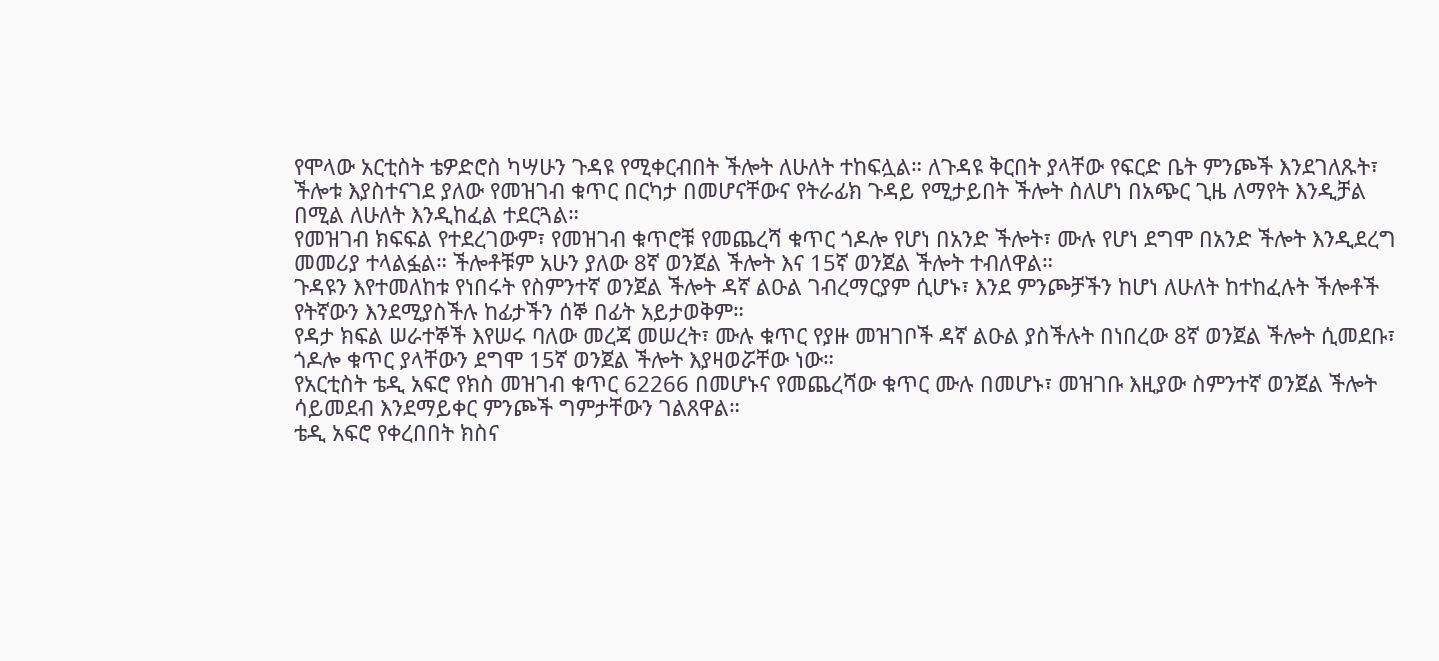የሞላው አርቲስት ቴዎድሮስ ካሣሁን ጉዳዩ የሚቀርብበት ችሎት ለሁለት ተከፍሏል። ለጉዳዩ ቅርበት ያላቸው የፍርድ ቤት ምንጮች እንደገለጹት፣ ችሎቱ እያስተናገደ ያለው የመዝገብ ቁጥር በርካታ በመሆናቸውና የትራፊክ ጉዳይ የሚታይበት ችሎት ስለሆነ በአጭር ጊዜ ለማየት እንዲቻል በሚል ለሁለት እንዲከፈል ተደርጓል።
የመዝገብ ክፍፍል የተደረገውም፣ የመዝገብ ቁጥሮቹ የመጨረሻ ቁጥር ጎዶሎ የሆነ በአንድ ችሎት፣ ሙሉ የሆነ ደግሞ በአንድ ችሎት እንዲደረግ መመሪያ ተላልፏል። ችሎቶቹም አሁን ያለው 8ኛ ወንጀል ችሎት እና 15ኛ ወንጀል ችሎት ተብለዋል።
ጉዳዩን እየተመለከቱ የነበሩት የስምንተኛ ወንጀል ችሎት ዳኛ ልዑል ገብረማርያም ሲሆኑ፣ እንደ ምንጮቻችን ከሆነ ለሁለት ከተከፈሉት ችሎቶች የትኛውን እንደሚያስችሉ ከፊታችን ሰኞ በፊት አይታወቅም።
የዳታ ክፍል ሠራተኞች እየሠሩ ባለው መረጃ መሠረት፣ ሙሉ ቁጥር የያዙ መዝገቦች ዳኛ ልዑል ያስችሉት በነበረው 8ኛ ወንጀል ችሎት ሲመደቡ፣ ጎዶሎ ቁጥር ያላቸውን ደግሞ 15ኛ ወንጀል ችሎት እያዛወሯቸው ነው።
የአርቲስት ቴዲ አፍሮ የክስ መዝገብ ቁጥር 62266 በመሆኑና የመጨረሻው ቁጥር ሙሉ በመሆኑ፣ መዝገቡ እዚያው ስምንተኛ ወንጀል ችሎት ሳይመደብ እንደማይቀር ምንጮች ግምታቸውን ገልጸዋል።
ቴዲ አፍሮ የቀረበበት ክስና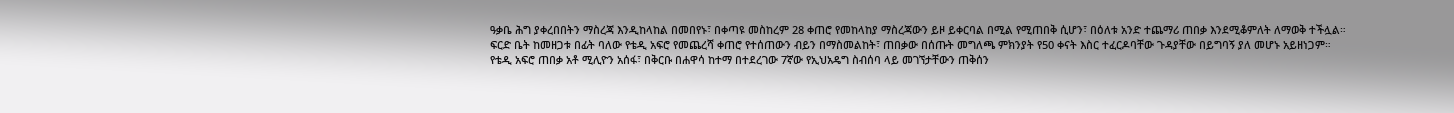ዓቃቤ ሕግ ያቀረበበትን ማስረጃ እንዲከላከል በመበየኑ፣ በቀጣዩ መስከረም 28 ቀጠሮ የመከላከያ ማስረጃውን ይዞ ይቀርባል በሚል የሚጠበቅ ሲሆን፣ በዕለቱ አንድ ተጨማሪ ጠበቃ እንደሚቆምለት ለማወቅ ተችሏል።
ፍርድ ቤት ከመዘጋቱ በፊት ባለው የቴዲ አፍሮ የመጨረሻ ቀጠሮ የተሰጠውን ብይን በማስመልከት፣ ጠበቃው በሰጡት መግለጫ ምክንያት የ50 ቀናት እስር ተፈርዶባቸው ጉዳያቸው በይግባኝ ያለ መሆኑ አይዘነጋም።
የቴዲ አፍሮ ጠበቃ አቶ ሚሊዮን አሰፋ፣ በቅርቡ በሐዋሳ ከተማ በተደረገው 7ኛው የኢህአዴግ ስብሰባ ላይ መገኘታቸውን ጠቅሰን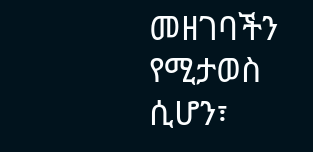መዘገባችን የሚታወስ ሲሆን፣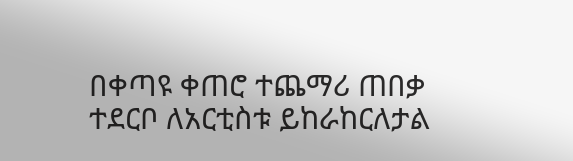በቀጣዩ ቀጠሮ ተጨማሪ ጠበቃ ተደርቦ ለአርቲስቱ ይከራከርለታል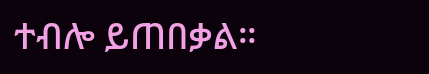ተብሎ ይጠበቃል።